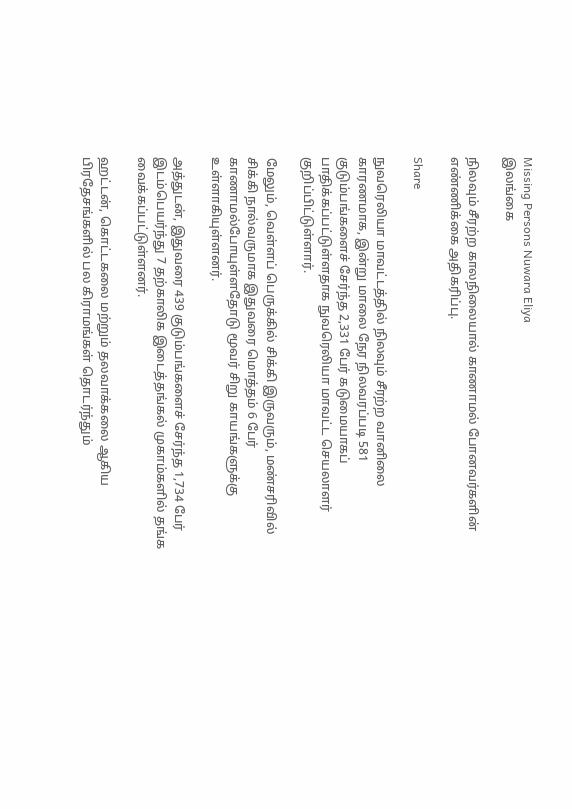Missing Persons Nuwara Eliya
இலங்கை

நிலவும் சீரற்ற காலநிலையால் காணாமல் போனவர்களின் எண்ணிக்கை அதிகரிப்பு.

Share

நுவரெலியா மாவட்டத்தில் நிலவும் சீரற்ற வானிலை காரணமாக, இன்று மாலை நேர நிலவரப்படி 581 குடும்பங்களைச் சேர்ந்த 2,331 பேர் கடுமையாகப் பாதிக்கப்பட்டுள்ளதாக நுவரெலியா மாவட்ட செயலாளர் குறிப்பிட்டுள்ளார்.

மேலும், வெள்ளப் பெருக்கில் சிக்கி இருவரும், மண்சரிவில் சிக்கி நால்வருமாக இதுவரை மொத்தம் 6 பேர் காணாமல்போயுள்ளதோடு மூவர் சிறு காயங்களுக்கு உள்ளாகியுள்ளனர்.

அத்துடன், இதுவரை 439 குடும்பங்களைச் சேர்ந்த 1,734 பேர் இடம்பெயர்ந்து 7 தற்காலிக இடைத்தங்கல் முகாம்களில் தங்க வைக்கப்பட்டுள்ளனர்.

ஹட்டன், கொட்டகலை மற்றும் தலவாக்கலை ஆகிய பிரதேசங்களில் பல கிராமங்கள் தொடர்ந்தும்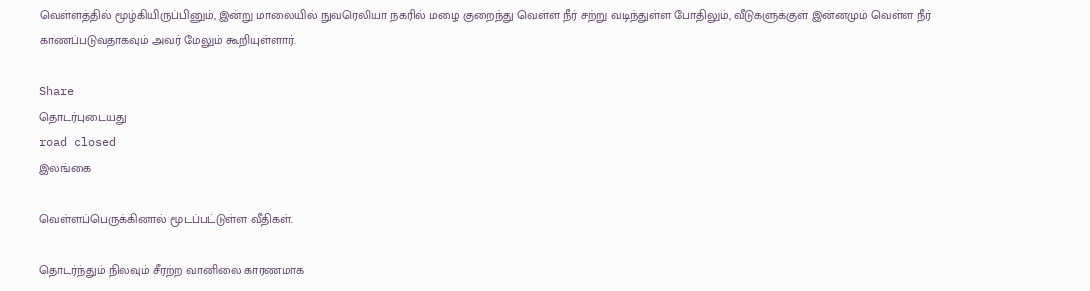வெள்ளத்தில் மூழ்கியிருப்பினும், இன்று மாலையில் நுவரெலியா நகரில் மழை குறைந்து வெள்ள நீர் சற்று வடிந்துள்ள போதிலும், வீடுகளுக்குள் இன்னமும் வெள்ள நீர் காணப்படுவதாகவும் அவர் மேலும் கூறியுள்ளார்.

Share
தொடர்புடையது
road closed
இலங்கை

வெள்ளப்பெருக்கினால் மூடப்பட்டுள்ள வீதிகள்.

தொடர்ந்தும் நிலவும் சீரற்ற வானிலை காரணமாக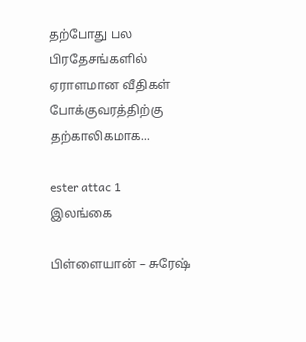தற்போது பல பிரதேசங்களில் ஏராளமான வீதிகள் போக்குவரத்திற்கு தற்காலிகமாக...

ester attac 1
இலங்கை

பிள்ளையான் – சுரேஷ்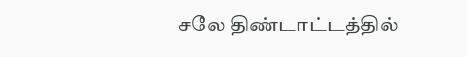சலே திண்டாட்டத்தில்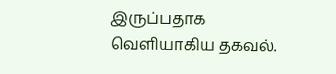இருப்பதாக வெளியாகிய தகவல்.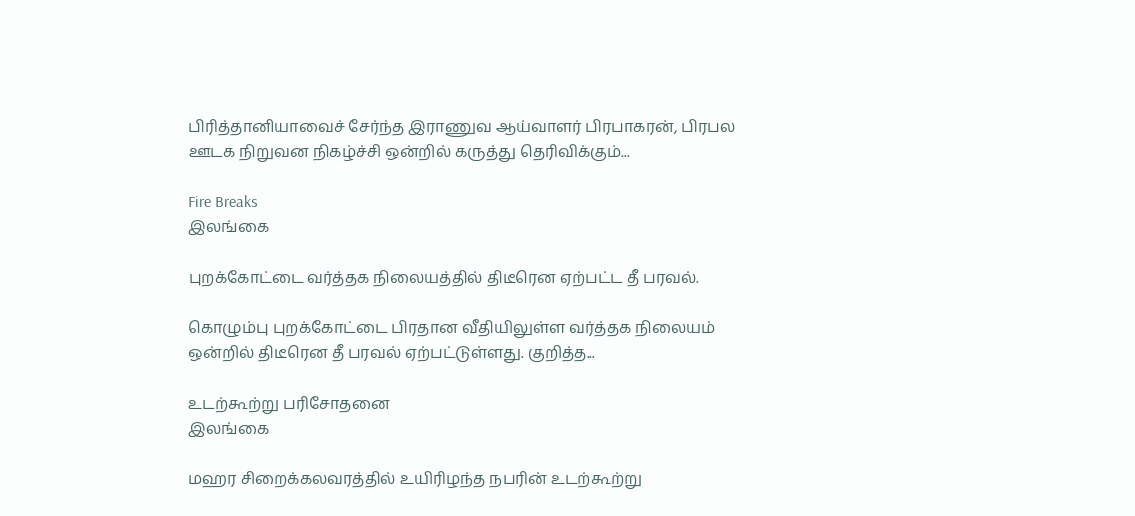பிரித்தானியாவைச் சேர்ந்த இராணுவ ஆய்வாளர் பிரபாகரன், பிரபல ஊடக நிறுவன நிகழ்ச்சி ஒன்றில் கருத்து தெரிவிக்கும்...

Fire Breaks
இலங்கை

புறக்கோட்டை வர்த்தக நிலையத்தில் திடீரென ஏற்பட்ட தீ பரவல்.

கொழும்பு புறக்கோட்டை பிரதான வீதியிலுள்ள வர்த்தக நிலையம் ஒன்றில் திடீரென தீ பரவல் ஏற்பட்டுள்ளது. குறித்த...

உடற்கூற்று பரிசோதனை
இலங்கை

மஹர சிறைக்கலவரத்தில் உயிரிழந்த நபரின் உடற்கூற்று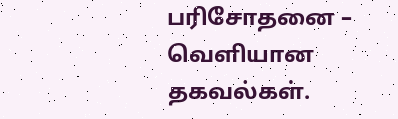பரிசோதனை – வெளியான தகவல்கள்.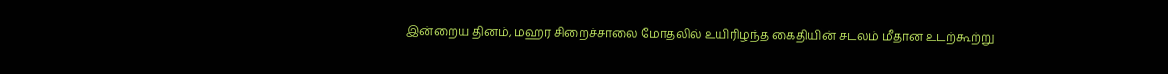இன்றைய தினம், மஹர சிறைச்சாலை மோதலில் உயிரிழந்த கைதியின் சடலம் மீதான உடற்கூற்று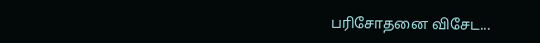பரிசோதனை விசேட...